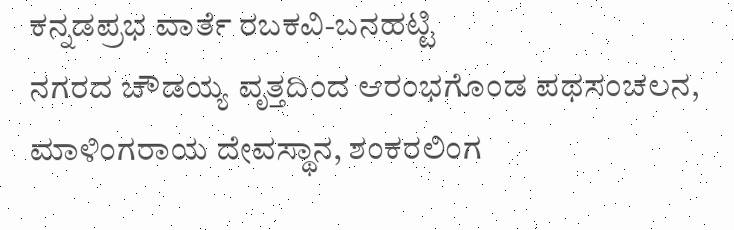ಕನ್ನಡಪ್ರಭ ವಾರ್ತೆ ರಬಕವಿ-ಬನಹಟ್ಟಿ
ನಗರದ ಚೌಡಯ್ಯ ವೃತ್ತದಿಂದ ಆರಂಭಗೊಂಡ ಪಥಸಂಚಲನ, ಮಾಳಿಂಗರಾಯ ದೇವಸ್ಥಾನ, ಶಂಕರಲಿಂಗ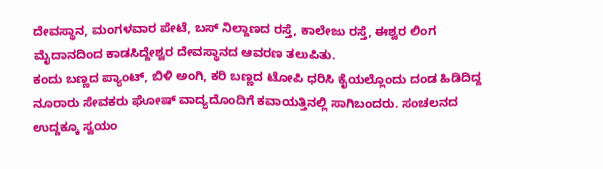ದೇವಸ್ಥಾನ, ಮಂಗಳವಾರ ಪೇಟೆ, ಬಸ್ ನಿಲ್ದಾಣದ ರಸ್ತೆ, ಕಾಲೇಜು ರಸ್ತೆ, ಈಶ್ವರ ಲಿಂಗ ಮೈದಾನದಿಂದ ಕಾಡಸಿದ್ದೇಶ್ವರ ದೇವಸ್ಥಾನದ ಆವರಣ ತಲುಪಿತು.
ಕಂದು ಬಣ್ಣದ ಪ್ಯಾಂಟ್, ಬಿಳಿ ಅಂಗಿ, ಕರಿ ಬಣ್ಣದ ಟೋಪಿ ಧರಿಸಿ ಕೈಯಲ್ಲೊಂದು ದಂಡ ಹಿಡಿದಿದ್ದ ನೂರಾರು ಸೇವಕರು ಘೋಷ್ ವಾದ್ಯದೊಂದಿಗೆ ಕವಾಯತ್ತಿನಲ್ಲಿ ಸಾಗಿಬಂದರು. ಸಂಚಲನದ ಉದ್ದಕ್ಕೂ ಸ್ವಯಂ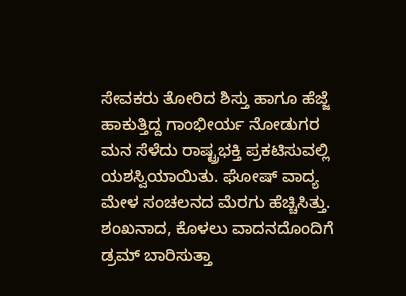ಸೇವಕರು ತೋರಿದ ಶಿಸ್ತು ಹಾಗೂ ಹೆಜ್ಜೆ ಹಾಕುತ್ತಿದ್ದ ಗಾಂಭೀರ್ಯ ನೋಡುಗರ ಮನ ಸೆಳೆದು ರಾಷ್ಟ್ರಭಕ್ತಿ ಪ್ರಕಟಿಸುವಲ್ಲಿ ಯಶಸ್ವಿಯಾಯಿತು. ಘೋಷ್ ವಾದ್ಯ ಮೇಳ ಸಂಚಲನದ ಮೆರಗು ಹೆಚ್ಚಿಸಿತ್ತು. ಶಂಖನಾದ, ಕೊಳಲು ವಾದನದೊಂದಿಗೆ ಡ್ರಮ್ ಬಾರಿಸುತ್ತಾ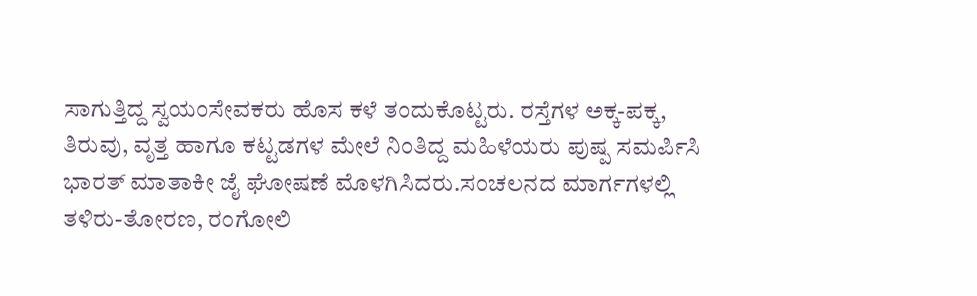ಸಾಗುತ್ತಿದ್ದ ಸ್ವಯಂಸೇವಕರು ಹೊಸ ಕಳೆ ತಂದುಕೊಟ್ಟರು. ರಸ್ತೆಗಳ ಅಕ್ಕ-ಪಕ್ಕ, ತಿರುವು, ವೃತ್ತ ಹಾಗೂ ಕಟ್ಟಡಗಳ ಮೇಲೆ ನಿಂತಿದ್ದ ಮಹಿಳೆಯರು ಪುಷ್ಪ ಸಮರ್ಪಿಸಿ ಭಾರತ್ ಮಾತಾಕೀ ಜೈ ಘೋಷಣೆ ಮೊಳಗಿಸಿದರು.ಸಂಚಲನದ ಮಾರ್ಗಗಳಲ್ಲಿ ತಳಿರು-ತೋರಣ, ರಂಗೋಲಿ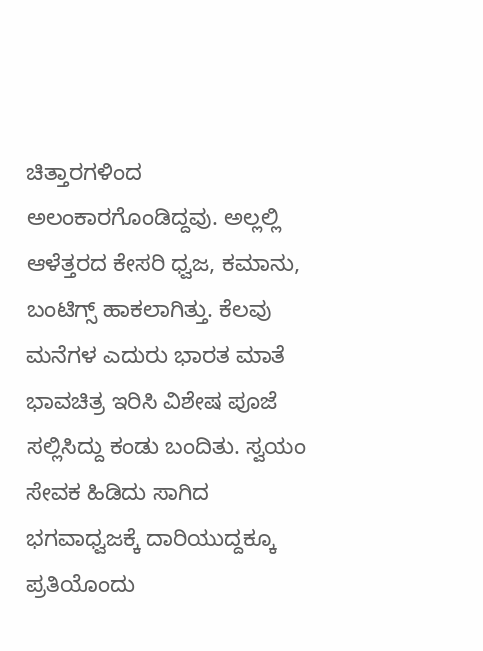ಚಿತ್ತಾರಗಳಿಂದ ಅಲಂಕಾರಗೊಂಡಿದ್ದವು. ಅಲ್ಲಲ್ಲಿ ಆಳೆತ್ತರದ ಕೇಸರಿ ಧ್ವಜ, ಕಮಾನು, ಬಂಟಿಗ್ಸ್ ಹಾಕಲಾಗಿತ್ತು. ಕೆಲವು ಮನೆಗಳ ಎದುರು ಭಾರತ ಮಾತೆ ಭಾವಚಿತ್ರ ಇರಿಸಿ ವಿಶೇಷ ಪೂಜೆ ಸಲ್ಲಿಸಿದ್ದು ಕಂಡು ಬಂದಿತು. ಸ್ವಯಂ ಸೇವಕ ಹಿಡಿದು ಸಾಗಿದ ಭಗವಾಧ್ವಜಕ್ಕೆ ದಾರಿಯುದ್ದಕ್ಕೂ ಪ್ರತಿಯೊಂದು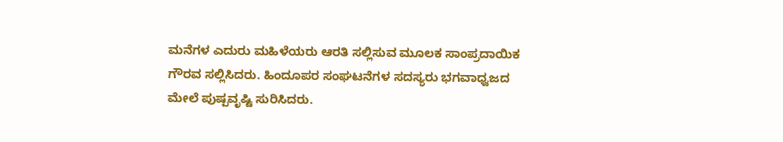ಮನೆಗಳ ಎದುರು ಮಹಿಳೆಯರು ಆರತಿ ಸಲ್ಲಿಸುವ ಮೂಲಕ ಸಾಂಪ್ರದಾಯಿಕ ಗೌರವ ಸಲ್ಲಿಸಿದರು. ಹಿಂದೂಪರ ಸಂಘಟನೆಗಳ ಸದಸ್ಯರು ಭಗವಾಧ್ವಜದ ಮೇಲೆ ಪುಷ್ಪವೃಷ್ಟಿ ಸುರಿಸಿದರು.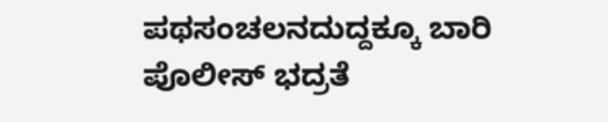ಪಥಸಂಚಲನದುದ್ದಕ್ಕೂ ಬಾರಿ ಪೊಲೀಸ್ ಭದ್ರತೆ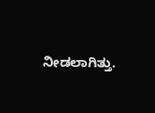ನೀಡಲಾಗಿತ್ತು.